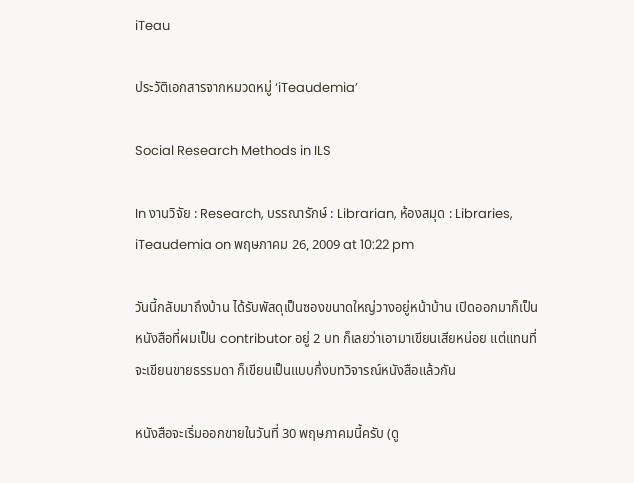iTeau

ประวัติเอกสารจากหมวดหมู่ ‘iTeaudemia’

Social Research Methods in ILS

In งานวิจัย : Research, บรรณารักษ์ : Librarian, ห้องสมุด : Libraries, iTeaudemia on พฤษภาคม 26, 2009 at 10:22 pm

วันนี้กลับมาถึงบ้าน ได้รับพัสดุเป็นซองขนาดใหญ่วางอยู่หน้าบ้าน เปิดออกมาก็เป็นหนังสือที่ผมเป็น contributor อยู่ 2 บท ก็เลยว่าเอามาเขียนเสียหน่อย แต่แทนที่จะเขียนขายธรรมดา ก็เขียนเป็นแบบกึ่งบทวิจารณ์หนังสือแล้วกัน

หนังสือจะเริ่มออกขายในวันที่ 30 พฤษภาคมนี้ครับ (ดู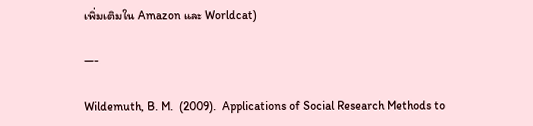เพิ่มเติมใน Amazon และ Worldcat)

—-

Wildemuth, B. M.  (2009).  Applications of Social Research Methods to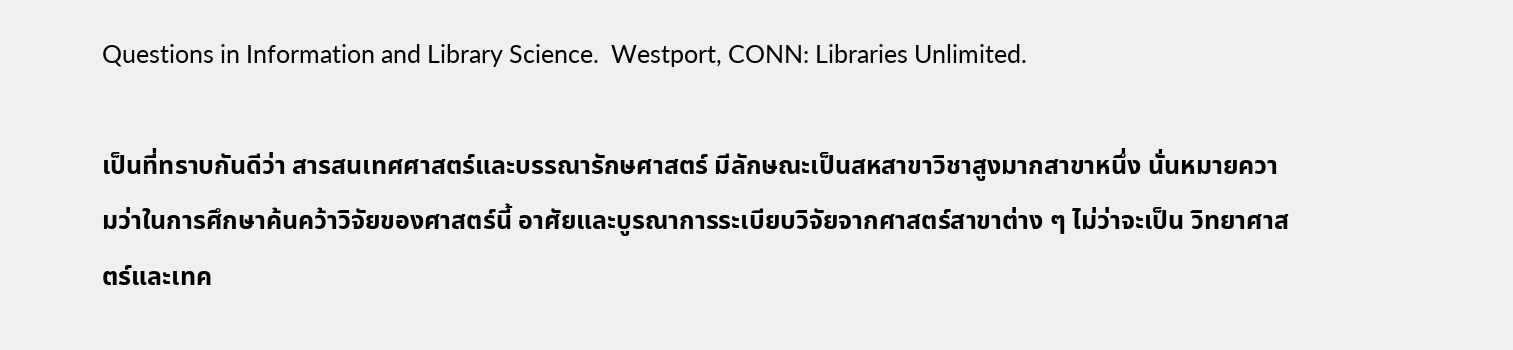Questions in Information and Library Science.  Westport, CONN: Libraries Unlimited.

เป็นที่ทราบกันดีว่า สารสนเทศศาสตร์และบรรณารักษศาสตร์ มีลักษณะเป็นสหสาขาวิชาสูงมากสาขาหนึ่ง นั่นหมายความว่าในการศึกษาค้นคว้าวิจัยของศาสตร์นี้ อาศัยและบูรณาการระเบียบวิจัยจากศาสตร์สาขาต่าง ๆ ไม่ว่าจะเป็น วิทยาศาสตร์และเทค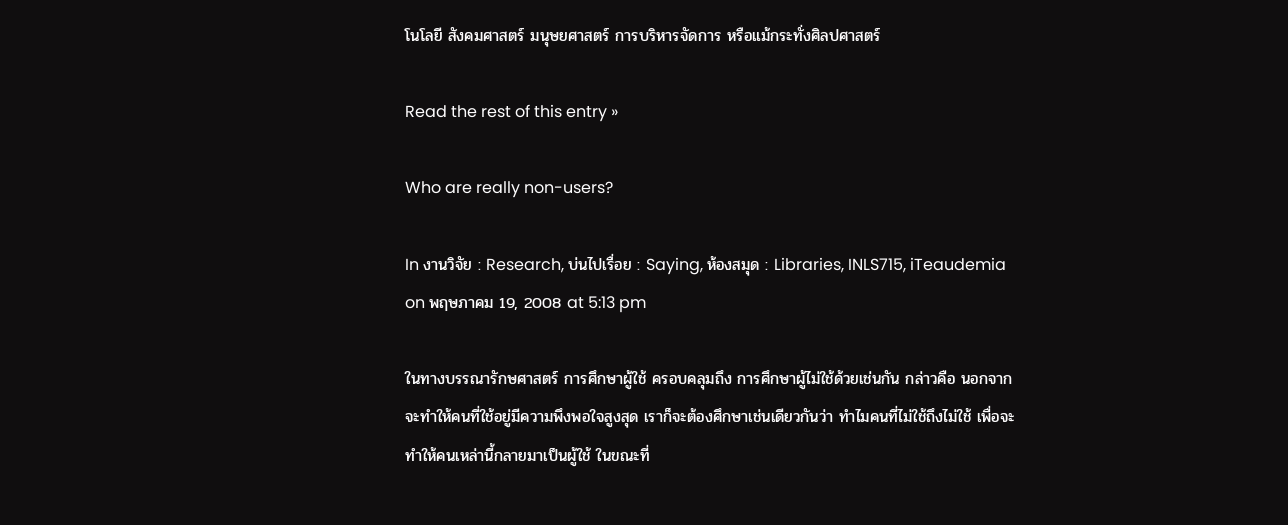โนโลยี สังคมศาสตร์ มนุษยศาสตร์ การบริหารจัดการ หรือแม้กระทั่งศิลปศาสตร์

Read the rest of this entry »

Who are really non-users?

In งานวิจัย : Research, บ่นไปเรื่อย : Saying, ห้องสมุด : Libraries, INLS715, iTeaudemia on พฤษภาคม 19, 2008 at 5:13 pm

ในทางบรรณารักษศาสตร์ การศึกษาผู้ใช้ ครอบคลุมถึง การศึกษาผู้ไม่ใช้ด้วยเช่นกัน กล่าวคือ นอกจากจะทำให้คนที่ใช้อยู่มีความพึงพอใจสูงสุด เราก็จะต้องศึกษาเช่นเดียวกันว่า ทำไมคนที่ไม่ใช้ถึงไม่ใช้ เพื่อจะทำให้คนเหล่านี้กลายมาเป็นผู้ใช้ ในขณะที่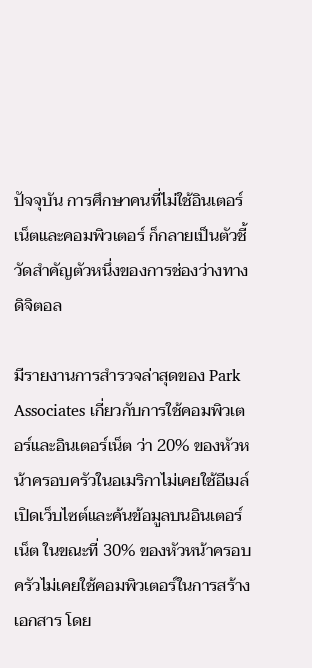ปัจจุบัน การศึกษาคนที่ไม่ใช้อินเตอร์เน็ตและคอมพิวเตอร์ ก็กลายเป็นตัวชี้วัดสำคัญตัวหนึ่งของการช่องว่างทางดิจิตอล

มีรายงานการสำรวจล่าสุดของ Park Associates เกี่ยวกับการใช้คอมพิวเตอร์และอินเตอร์เน็ต ว่า 20% ของหัวหน้าครอบครัวในอเมริกาไม่เคยใช้อีเมล์ เปิดเว็บไซต์และค้นข้อมูลบนอินเตอร์เน็ต ในขณะที่ 30% ของหัวหน้าครอบครัวไม่เคยใช้คอมพิวเตอร์ในการสร้างเอกสาร โดย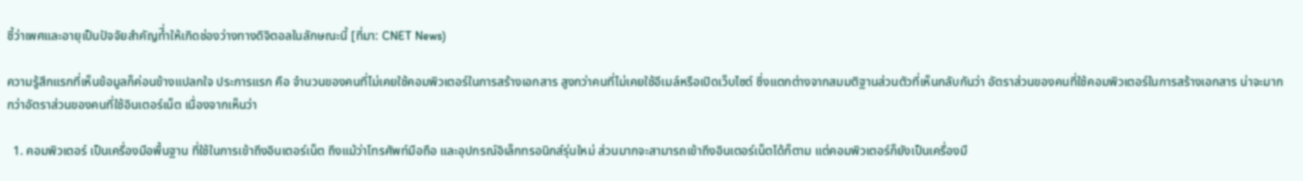ชี้ว่าเพศและอายุเป็นปัจจัยสำคัญที่ำให้เกิดช่องว่างทางดิจิตอลในลักษณะนี้ [ที่มา: CNET News)

ความรู้สึกแรกที่เห็นข้อมูลก็ค่อนข้างแปลกใจ ประการแรก คือ จำนวนของคนที่ไม่เคยใช้คอมพิวเตอร์ในการสร้างเอกสาร สูงกว่าคนที่ไม่เคยใช้อีเมล์หรือเปิดเว็บไซต์ ซึ่งแตกต่างจากสมมติฐานส่วนตัวที่เห็นกลับกันว่า อัตราส่วนของคนที่ใช้คอมพิวเตอร์ในการสร้างเอกสาร น่าจะมากกว่าอัตราส่วนของคนที่ใช้อินเตอร์เน็ต เนื่องจากเห็นว่า

  1. คอมพิวเตอร์ เป็นเครื่องมือพื้นฐาน ที่ใช้ในการเข้าถึงอินเตอร์เน็ต ถึงแม้ว่าโทรศัพท์มือถือ และอุปกรณ์อิเล็กทรอนิกส์รุ่นใหม่ ส่วนมากจะสามารถเข้าถึงอินเตอร์เน็ตได้ก็ตาม แต่คอมพิวเตอร์ก็ยังเป็นเครื่องมื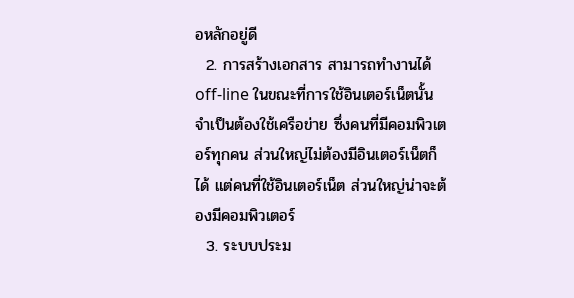อหลักอยู่ดี
  2. การสร้างเอกสาร สามารถทำงานได้ off-line ในขณะที่การใช้อินเตอร์เน็ตนั้น จำเป็นต้องใช้เครือข่าย ซึ่งคนที่มีคอมพิวเตอร์ทุกคน ส่วนใหญ่ไม่ต้องมีอินเตอร์เน็ตก็ได้ แต่คนที่ใช้อินเตอร์เน็ต ส่วนใหญ่น่าจะต้องมีคอมพิวเตอร์
  3. ระบบประม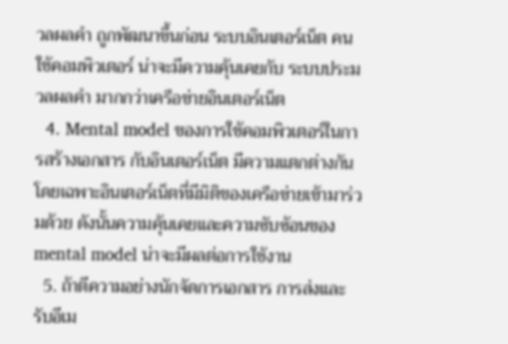วลผลคำ ถูกพัฒนาขึ้นก่อน ระบบอินเตอร์เน็ต คนใช้คอมพิวเตอร์ น่าจะมีความคุ้นเคยกับ ระบบประมวลผลคำ มากกว่าเครือข่ายอินเตอร์เน็ต
  4. Mental model ของการใช้คอมพิวเตอร์ในการสร้างเอกสาร กับอินเตอร์เน็ต มีความแตกต่างกัน โดยเฉพาะอินเตอร์เน็ตที่มีมิติของเครือข่ายเข้ามาร่วมด้วย ดังนั้นความคุ้นเคยและความซับซ้อนของ mental model น่าจะมีผลต่อการใช้งาน
  5. ถ้าตีความอย่างนักจัดการเอกสาร การส่งและรับอีเม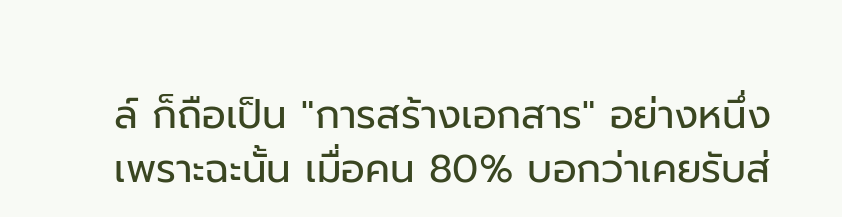ล์ ก็ถือเป็น "การสร้างเอกสาร" อย่างหนึ่ง เพราะฉะนั้น เมื่อคน 80% บอกว่าเคยรับส่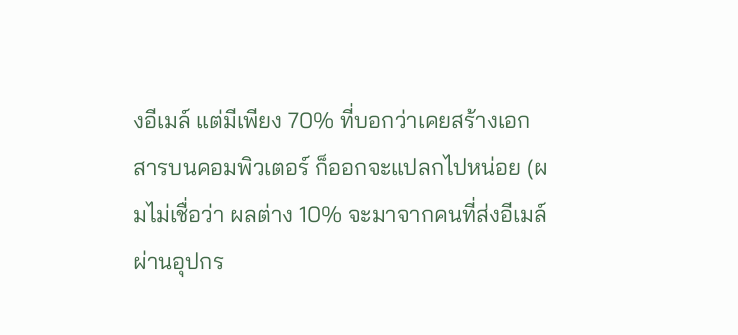งอีเมล์ แต่มีเพียง 70% ที่บอกว่าเคยสร้างเอกสารบนคอมพิวเตอร์ ก็ออกจะแปลกไปหน่อย (ผมไม่เชื่อว่า ผลต่าง 10% จะมาจากคนที่ส่งอีเมล์ผ่านอุปกร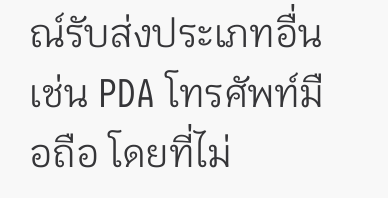ณ์รับส่งประเภทอื่น เช่น PDA โทรศัพท์มือถือ โดยที่ไม่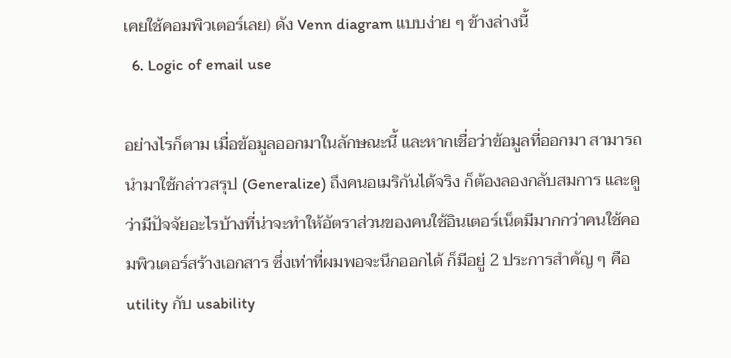เคยใช้คอมพิวเตอร์เลย) ดัง Venn diagram แบบง่าย ๆ ข้างล่างนี้
  6. Logic of email use

อย่างไรก็ตาม เมื่อข้อมูลออกมาในลักษณะนี้ และหากเชื่อว่าข้อมูลที่ออกมา สามารถนำมาใช้กล่าวสรุป (Generalize) ถึงคนอเมริกันได้จริง ก็ต้องลองกลับสมการ และดูว่ามีปัจจัยอะไรบ้างที่น่าจะทำให้อัตราส่วนของคนใช้อินเตอร์เน็ตมีมากกว่าคนใช้คอมพิวเตอร์สร้างเอกสาร ซึ่งเท่าที่ผมพอจะนึกออกได้ ก็มีอยู่ 2 ประการสำคัญ ๆ คือ utility กับ usability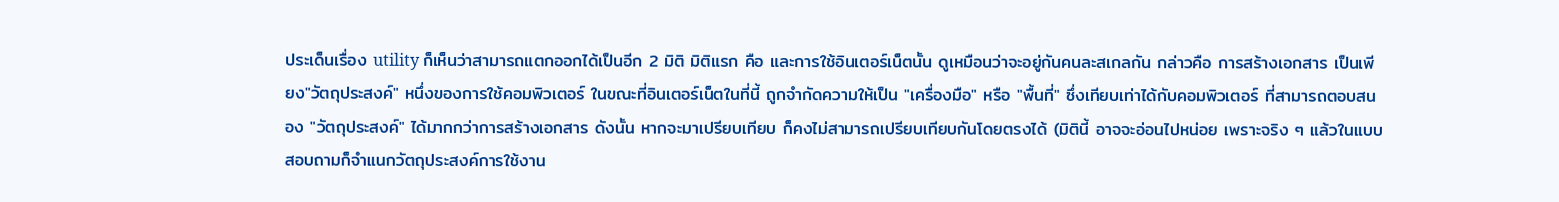ประเด็นเรื่อง utility ก็เห็นว่าสามารถแตกออกได้เป็นอีก 2 มิติ มิติแรก คือ และการใช้อินเตอร์เน็ตนั้น ดูเหมือนว่าจะอยู่กันคนละสเกลกัน กล่าวคือ การสร้างเอกสาร เป็นเพียง"วัตถุประสงค์" หนึ่งของการใช้คอมพิวเตอร์ ในขณะที่อินเตอร์เน็ตในที่นี้ ถูกจำกัดความให้เป็น "เครื่องมือ" หรือ "พื้นที่" ซึ่งเทียบเท่าได้กับคอมพิวเตอร์ ที่สามารถตอบสนอง "วัตถุประสงค์" ได้มากกว่าการสร้างเอกสาร ดังนั้น หากจะมาเปรียบเทียบ ก็คงไม่สามารถเปรียบเทียบกันโดยตรงได้ (มิตินี้ อาจจะอ่อนไปหน่อย เพราะจริง ๆ แล้วในแบบสอบถามก็จำแนกวัตถุประสงค์การใช้งาน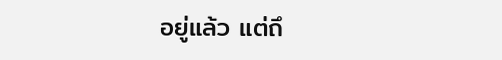อยู่แล้ว แต่ถึ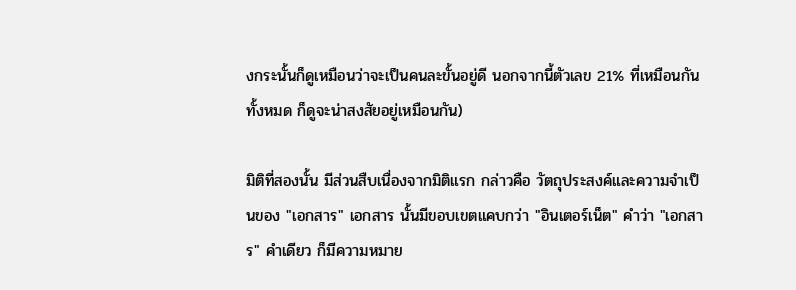งกระนั้นก็ดูเหมือนว่าจะเป็นคนละขั้นอยู่ดี นอกจากนี้ตัวเลข 21% ที่เหมือนกันทั้งหมด ก็ดูจะน่าสงสัยอยู่เหมือนกัน)

มิติที่สองนั้น มีส่วนสืบเนื่องจากมิติแรก กล่าวคือ วัตถุประสงค์และความจำเป็นของ "เอกสาร" เอกสาร นั้นมีขอบเขตแคบกว่า "อินเตอร์เน็ต" คำว่า "เอกสาร" คำเดียว ก็มีความหมาย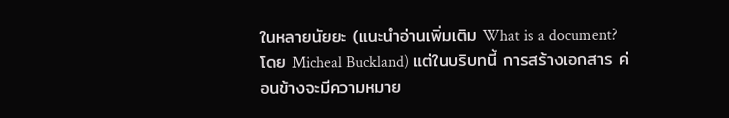ในหลายนัยยะ (แนะนำอ่านเพิ่มเติม What is a document? โดย Micheal Buckland) แต่ในบริบทนี้ การสร้างเอกสาร ค่อนข้างจะมีความหมาย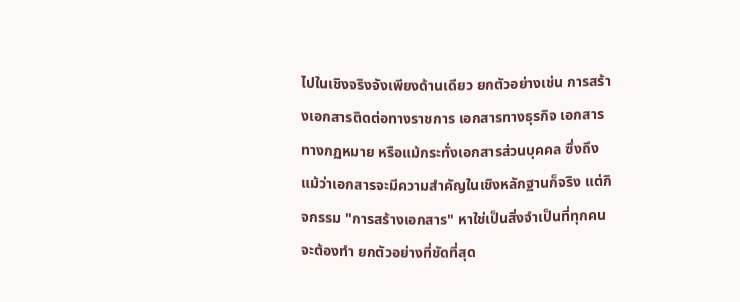ไปในเชิงจริงจังเพียงด้านเดียว ยกตัวอย่างเช่น การสร้างเอกสารติดต่อทางราชการ เอกสารทางธุรกิจ เอกสารทางกฏหมาย หรือแม้กระทั่งเอกสารส่วนบุคคล ซึ่งถึงแม้ว่าเอกสารจะมีความสำคัญในเชิงหลักฐานก็จริง แต่กิจกรรม "การสร้างเอกสาร" หาใช่เป็นสิ่งจำเป็นที่ทุกคนจะต้องทำ ยกตัวอย่างที่ชัดที่สุด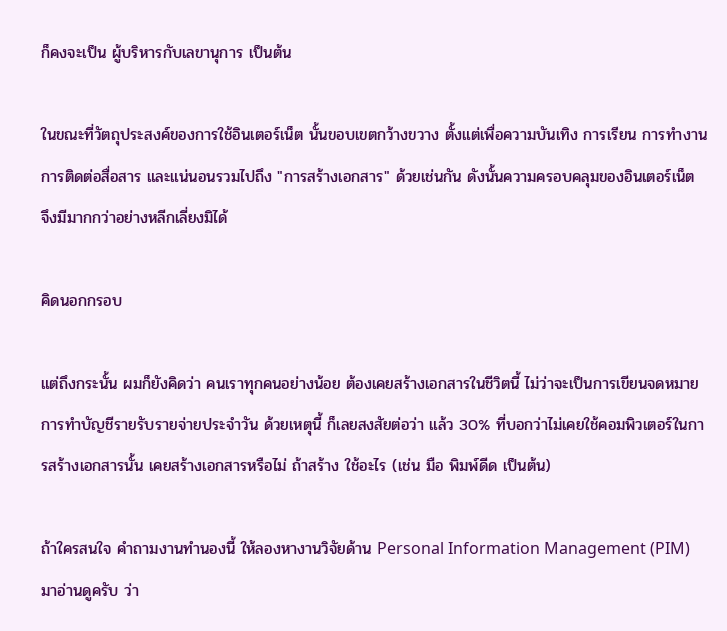ก็คงจะเป็น ผู้บริหารกับเลขานุการ เป็นต้น

ในขณะที่วัตถุประสงค์ของการใช้อินเตอร์เน็ต นั้นขอบเขตกว้างขวาง ตั้งแต่เพื่อความบันเทิง การเรียน การทำงาน การติดต่อสื่อสาร และแน่นอนรวมไปถึง "การสร้างเอกสาร" ด้วยเช่นกัน ดังนั้นความครอบคลุมของอินเตอร์เน็ต จึงมีมากกว่าอย่างหลีกเลี่ยงมิได้

คิดนอกกรอบ

แต่ถึงกระนั้น ผมก็ยังคิดว่า คนเราทุกคนอย่างน้อย ต้องเคยสร้างเอกสารในชีวิตนี้ ไม่ว่าจะเป็นการเขียนจดหมาย การทำบัญชีรายรับรายจ่ายประจำวัน ด้วยเหตุนี้ ก็เลยสงสัยต่อว่า แล้ว 30% ที่บอกว่าไม่เคยใช้คอมพิวเตอร์ในการสร้างเอกสารนั้น เคยสร้างเอกสารหรือไม่ ถ้าสร้าง ใช้อะไร (เช่น มือ พิมพ์ดีด เป็นต้น)

ถ้าใครสนใจ คำถามงานทำนองนี้ ให้ลองหางานวิจัยด้าน Personal Information Management (PIM) มาอ่านดูครับ ว่า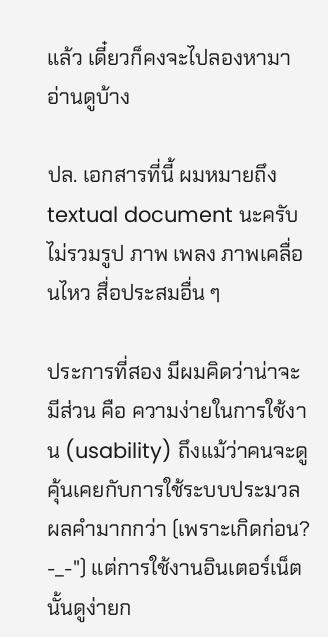แล้ว เดี๋ยวก็คงจะไปลองหามาอ่านดูบ้าง

ปล. เอกสารที่นี้ ผมหมายถึง textual document นะครับ ไม่รวมรูป ภาพ เพลง ภาพเคลื่อนไหว สื่อประสมอื่น ๆ

ประการที่สอง มีผมคิดว่าน่าจะมีส่วน คือ ความง่ายในการใช้งาน (usability) ถึงแม้ว่าคนจะดูคุ้นเคยกับการใช้ระบบประมวลผลคำมากกว่า (เพราะเกิดก่อน? -_-") แต่การใช้งานอินเตอร์เน็ตนั้นดูง่ายก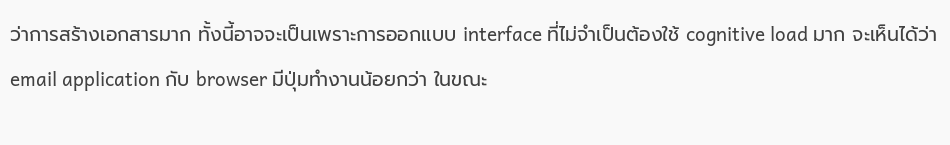ว่าการสร้างเอกสารมาก ทั้งนี้อาจจะเป็นเพราะการออกแบบ interface ที่ไม่จำเป็นต้องใช้ cognitive load มาก จะเห็นได้ว่า email application กับ browser มีปุ่มทำงานน้อยกว่า ในขณะ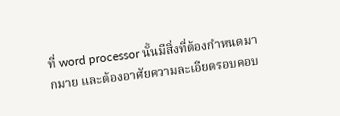ที่ word processor นั้นมีสิ่งที่ต้องกำหนดมากมาย และต้องอาศัยความละเอียดรอบคอบ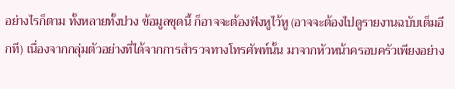อย่างไรก็ตาม ทั้งหลายทั้งปวง ข้อมูลชุดนี้ ก็อาจจะต้องฟังหูไว้หู (อาจจะต้องไปดูรายงานฉบับเต็มอีกที) เนื่องจากกลุ่มตัวอย่างที่ได้จากการสำรวจทางโทรศัพท์นั้น มาจากหัวหน้าครอบครัวเพียงอย่าง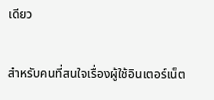เดียว

สำหรับคนที่สนใจเรื่องผู้ใช้อินเตอร์เน็ต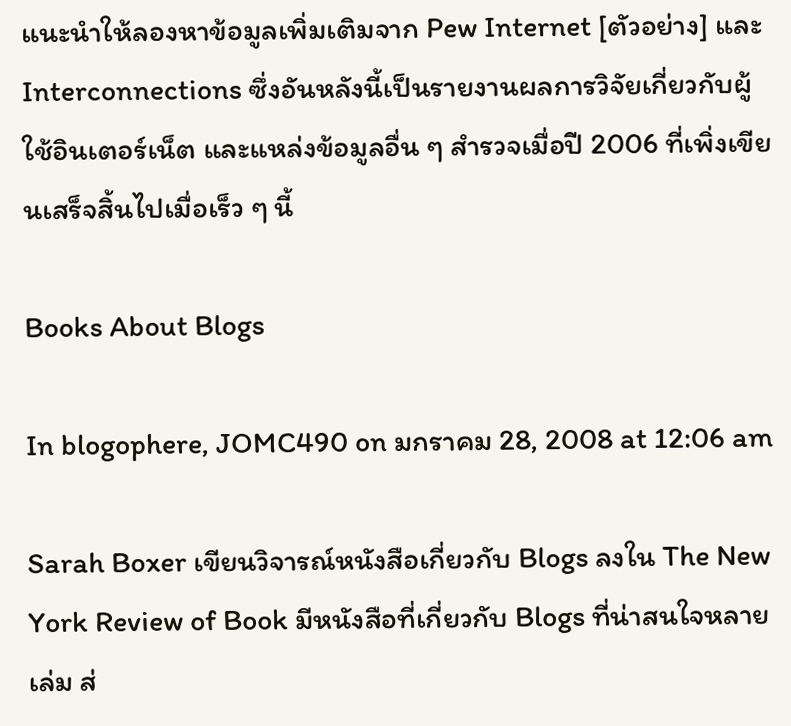แนะนำให้ลองหาข้อมูลเพิ่มเติมจาก Pew Internet [ตัวอย่าง] และ Interconnections ซึ่งอันหลังนี้เป็นรายงานผลการวิจัยเกี่ยวกับผู้ใช้อินเตอร์เน็ต และแหล่งข้อมูลอื่น ๆ สำรวจเมื่อปี 2006 ที่เพิ่งเขียนเสร็จสิ้นไปเมื่อเร็ว ๆ นี้

Books About Blogs

In blogophere, JOMC490 on มกราคม 28, 2008 at 12:06 am

Sarah Boxer เขียนวิจารณ์หนังสือเกี่ยวกับ Blogs ลงใน The New York Review of Book มีหนังสือที่เกี่ยวกับ Blogs ที่น่าสนใจหลายเล่ม ส่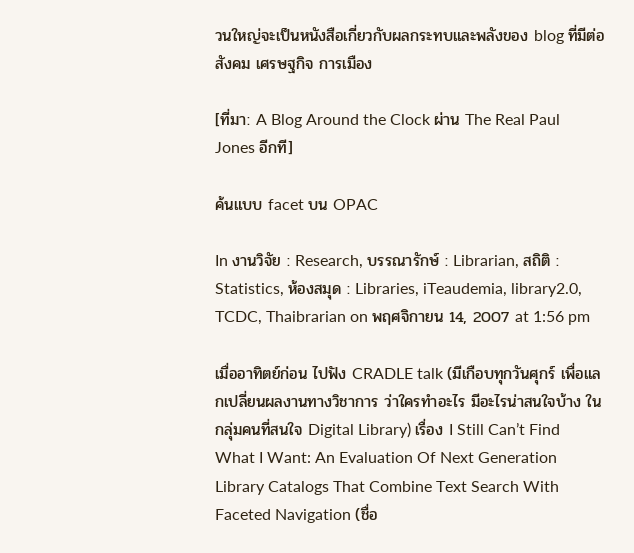วนใหญ่จะเป็นหนังสือเกี่ยวกับผลกระทบและพลังของ blog ที่มีต่อสังคม เศรษฐกิจ การเมือง

[ที่มา: A Blog Around the Clock ผ่าน The Real Paul Jones อีกที]

ค้นแบบ facet บน OPAC

In งานวิจัย : Research, บรรณารักษ์ : Librarian, สถิติ : Statistics, ห้องสมุด : Libraries, iTeaudemia, library2.0, TCDC, Thaibrarian on พฤศจิกายน 14, 2007 at 1:56 pm

เมื่ออาทิตย์ก่อน ไปฟัง CRADLE talk (มีเกือบทุกวันศุกร์ เพื่อแลกเปลี่ยนผลงานทางวิชาการ ว่าใครทำอะไร มีอะไรน่าสนใจบ้าง ในกลุ่มคนที่สนใจ Digital Library) เรื่อง I Still Can’t Find What I Want: An Evaluation Of Next Generation Library Catalogs That Combine Text Search With Faceted Navigation (ชื่อ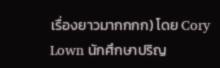เรื่องยาวมากกกก) โดย Cory Lown นักศึกษาปริญ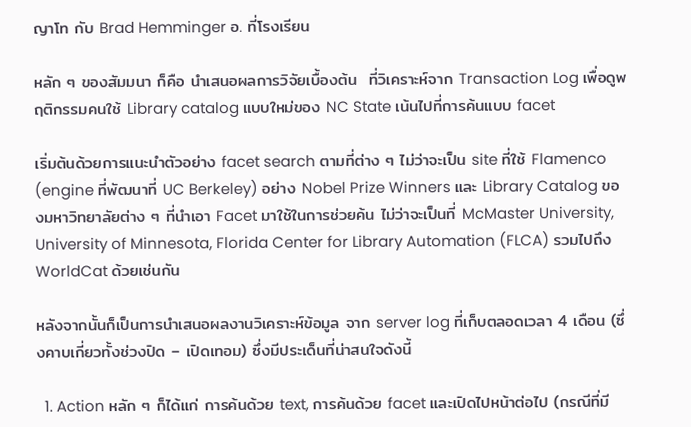ญาโท กับ Brad Hemminger อ. ที่โรงเรียน

หลัก ๆ ของสัมมนา ก็คือ นำเสนอผลการวิจัยเบื้องต้น  ที่วิเคราะห์จาก Transaction Log เพื่อดูพฤติกรรมคนใช้ Library catalog แบบใหม่ของ NC State เน้นไปที่การค้นแบบ facet

เริ่มต้นด้วยการแนะนำตัวอย่าง facet search ตามที่ต่าง ๆ ไม่ว่าจะเป็น site ที่ใช้ Flamenco (engine ที่พัฒนาที่ UC Berkeley) อย่าง Nobel Prize Winners และ Library Catalog ของมหาวิทยาลัยต่าง ๆ ที่นำเอา Facet มาใช้ในการช่วยค้น ไม่ว่าจะเป็นที่ McMaster University, University of Minnesota, Florida Center for Library Automation (FLCA) รวมไปถึง WorldCat ด้วยเช่นกัน

หลังจากนั้นก็เป็นการนำเสนอผลงานวิเคราะห์ข้อมูล จาก server log ที่เก็บตลอดเวลา 4 เดือน (ซึ่งคาบเกี่ยวทั้งช่วงปิด – เปิดเทอม) ซึ่งมีประเด็นที่น่าสนใจดังนี้

  1. Action หลัก ๆ ก็ได้แก่ การค้นด้วย text, การค้นด้วย facet และเปิดไปหน้าต่อไป (กรณีที่มี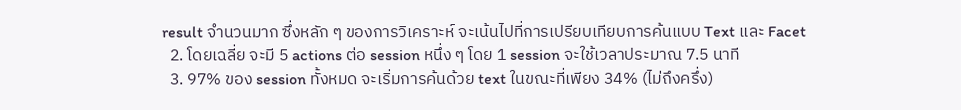result จำนวนมาก ซึ่งหลัก ๆ ของการวิเคราะห์ จะเน้นไปที่การเปรียบเทียบการค้นแบบ Text และ Facet
  2. โดยเฉลี่ย จะมี 5 actions ต่อ session หนึ่ง ๆ โดย 1 session จะใช้เวลาประมาณ 7.5 นาที
  3. 97% ของ session ทั้งหมด จะเริ่มการค้นด้วย text ในขณะที่เพียง 34% (ไม่ถึงครึ่ง)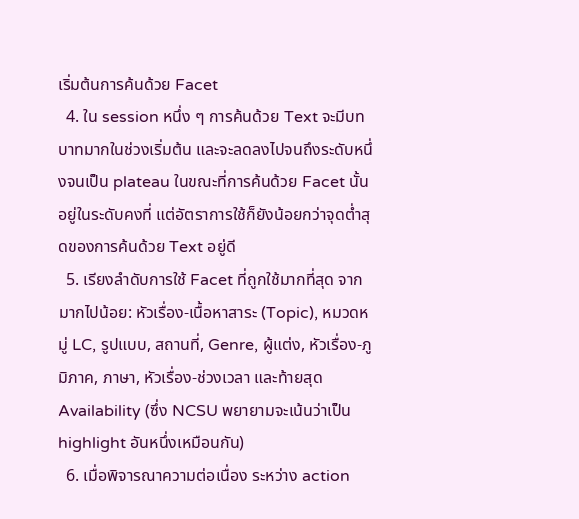เริ่มต้นการค้นด้วย Facet
  4. ใน session หนึ่ง ๆ การค้นด้วย Text จะมีบทบาทมากในช่วงเริ่มต้น และจะลดลงไปจนถึงระดับหนึ่งจนเป็น plateau ในขณะที่การค้นด้วย Facet นั้นอยู่ในระดับคงที่ แต่อัตราการใช้ก็ยังน้อยกว่าจุดต่ำสุดของการค้นด้วย Text อยู่ดี
  5. เรียงลำดับการใช้ Facet ที่ถูกใช้มากที่สุด จากมากไปน้อย: หัวเรื่อง-เนื้อหาสาระ (Topic), หมวดหมู่ LC, รูปแบบ, สถานที่, Genre, ผู้แต่ง, หัวเรื่อง-ภูมิภาค, ภาษา, หัวเรื่อง-ช่วงเวลา และท้ายสุด Availability (ซึ่ง NCSU พยายามจะเน้นว่าเป็น highlight อันหนึ่งเหมือนกัน)
  6. เมื่อพิจารณาความต่อเนื่อง ระหว่าง action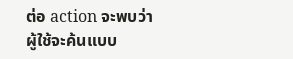ต่อ action จะพบว่า ผู้ใช้จะค้นแบบ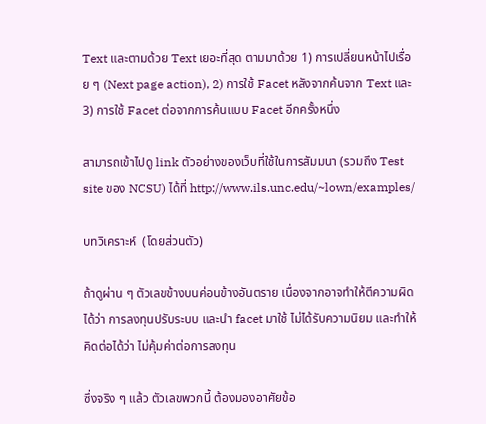Text และตามด้วย Text เยอะที่สุด ตามมาด้วย 1) การเปลี่ยนหน้าไปเรื่อย ๆ (Next page action), 2) การใช้ Facet หลังจากค้นจาก Text และ 3) การใช้ Facet ต่อจากการค้นแบบ Facet อีกครั้งหนึ่ง

สามารถเข้าไปดู link ตัวอย่างของเว็บที่ใช้ในการสัมมนา (รวมถึง Test site ของ NCSU) ได้ที่ http://www.ils.unc.edu/~lown/examples/

บทวิเคราะห์  (โดยส่วนตัว)

ถ้าดูผ่าน ๆ ตัวเลขข้างบนค่อนข้างอันตราย เนื่องจากอาจทำให้ตีความผิดได้ว่า การลงทุนปรับระบบ และนำ facet มาใช้ ไม่ได้รับความนิยม และทำให้คิดต่อได้ว่า ไม่คุ้มค่าต่อการลงทุน

ซึ่งจริง ๆ แล้ว ตัวเลขพวกนี้ ต้องมองอาศัยข้อ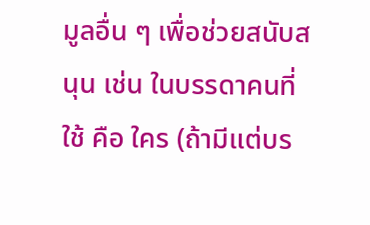มูลอื่น ๆ เพื่อช่วยสนับสนุน เช่น ในบรรดาคนที่ใช้ คือ ใคร (ถ้ามีแต่บร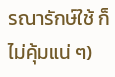รณารักษ์ใช้ ก็ไม่คุ้มแน่ ๆ)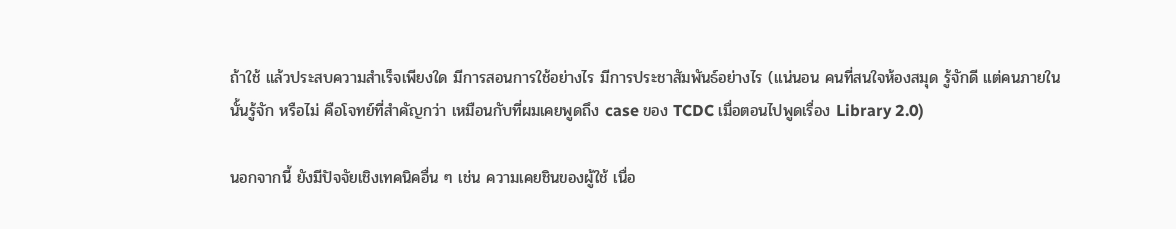ถ้าใช้ แล้วประสบความสำเร็จเพียงใด มีการสอนการใช้อย่างไร มีการประชาสัมพันธ์อย่างไร (แน่นอน คนที่สนใจห้องสมุด รู้จักดี แต่คนภายในนั้นรู้จัก หรือไม่ คือโจทย์ที่สำคัญกว่า เหมือนกับที่ผมเคยพูดถึง case ของ TCDC เมื่อตอนไปพูดเรื่อง Library 2.0)

นอกจากนี้ ยังมีปัจจัยเชิงเทคนิคอื่น ๆ เช่น ความเคยชินของผู้ใช้ เนื่อ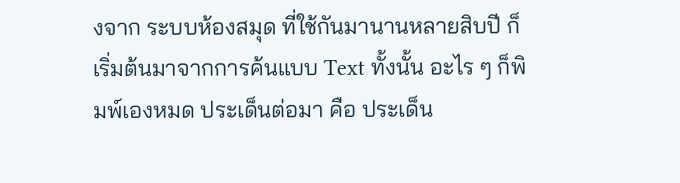งจาก ระบบห้องสมุด ที่ใช้กันมานานหลายสิบปี ก็เริ่มต้นมาจากการค้นแบบ Text ทั้งนั้น อะไร ๆ ก็พิมพ์เองหมด ประเด็นต่อมา คือ ประเด็น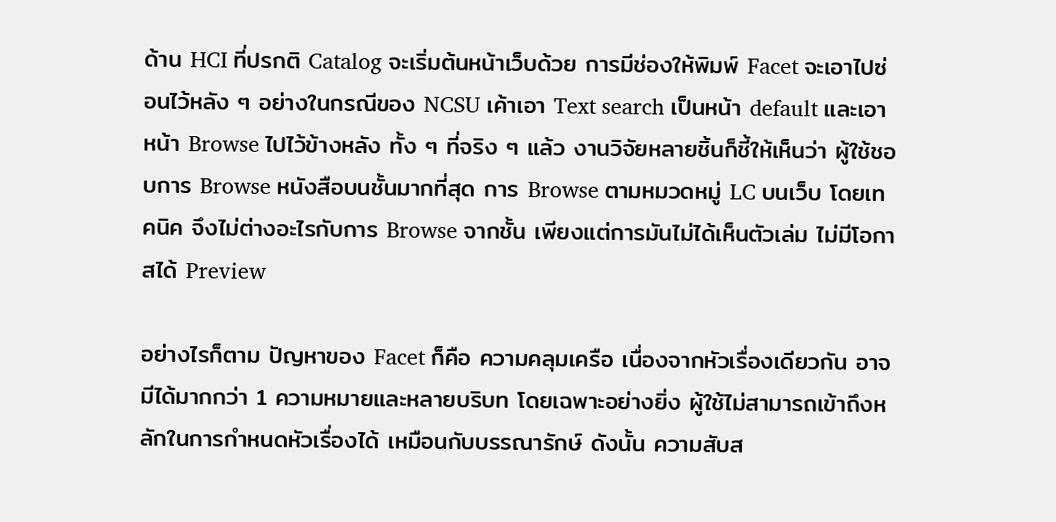ด้าน HCI ที่ปรกติ Catalog จะเริ่มต้นหน้าเว็บด้วย การมีช่องให้พิมพ์ Facet จะเอาไปซ่อนไว้หลัง ๆ อย่างในกรณีของ NCSU เค้าเอา Text search เป็นหน้า default และเอาหน้า Browse ไปไว้ข้างหลัง ทั้ง ๆ ที่จริง ๆ แล้ว งานวิจัยหลายชิ้นก็ชี้ให้เห็นว่า ผู้ใช้ชอบการ Browse หนังสือบนชั้นมากที่สุด การ Browse ตามหมวดหมู่ LC บนเว็บ โดยเทคนิค จึงไม่ต่างอะไรกับการ Browse จากชั้น เพียงแต่การมันไม่ได้เห็นตัวเล่ม ไม่มีโอกาสได้ Preview

อย่างไรก็ตาม ปัญหาของ Facet ก็คือ ความคลุมเครือ เนื่องจากหัวเรื่องเดียวกัน อาจมีได้มากกว่า 1 ความหมายและหลายบริบท โดยเฉพาะอย่างยิ่ง ผู้ใช้ไม่สามารถเข้าถึงหลักในการกำหนดหัวเรื่องได้ เหมือนกับบรรณารักษ์ ดังนั้น ความสับส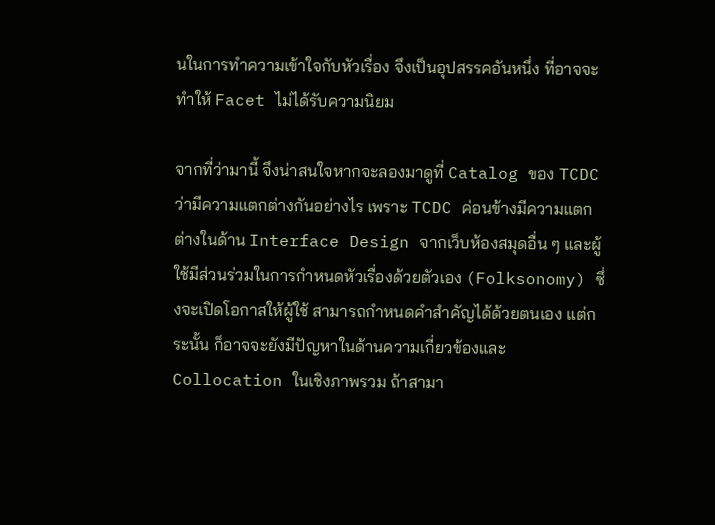นในการทำความเข้าใจกับหัวเรื่อง จึงเป็นอุปสรรคอันหนึ่ง ที่อาจจะทำให้ Facet ไม่ได้รับความนิยม

จากที่ว่ามานี้ จึงน่าสนใจหากจะลองมาดูที่ Catalog ของ TCDC ว่ามีความแตกต่างกันอย่างไร เพราะ TCDC ค่อนข้างมีความแตกต่างในด้าน Interface Design จากเว็บห้องสมุดอื่น ๆ และผู้ใช้มีส่วนร่วมในการกำหนดหัวเรื่องด้วยตัวเอง (Folksonomy) ซึ่งจะเปิดโอกาสให้ผู้ใช้ สามารถกำหนดคำสำคัญได้ด้วยตนเอง แต่กระนั้น ก็อาจจะยังมีปัญหาในด้านความเกี่ยวข้องและ Collocation ในเชิงภาพรวม ถ้าสามา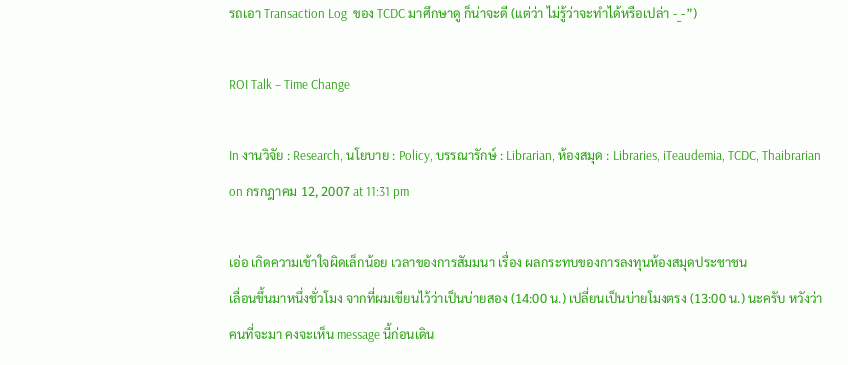รถเอา Transaction Log  ของ TCDC มาศึกษาดู ก็น่าจะดี (แต่ว่า ไม่รู้ว่าจะทำได้หรือเปล่า -_-”)

ROI Talk – Time Change

In งานวิจัย : Research, นโยบาย : Policy, บรรณารักษ์ : Librarian, ห้องสมุด : Libraries, iTeaudemia, TCDC, Thaibrarian on กรกฎาคม 12, 2007 at 11:31 pm

เอ่อ เกิดความเข้าใจผิดเล็กน้อย เวลาของการสัมมนา เรื่อง ผลกระทบของการลงทุนห้องสมุดประชาชน
เลื่อนขึ้นมาหนึ่งชั่วโมง จากที่ผมเขียนไว้ว่าเป็นบ่ายสอง (14:00 น.) เปลี่ยนเป็นบ่ายโมงตรง (13:00 น.) นะครับ หวังว่าคนที่จะมา คงจะเห็น message นี้ก่อนเดิน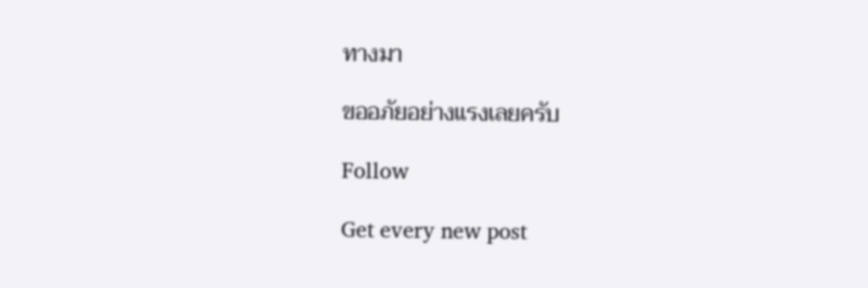ทางมา

ขออภัยอย่างแรงเลยครับ

Follow

Get every new post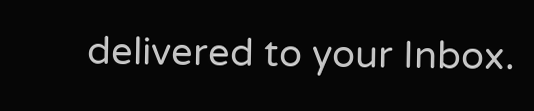delivered to your Inbox.